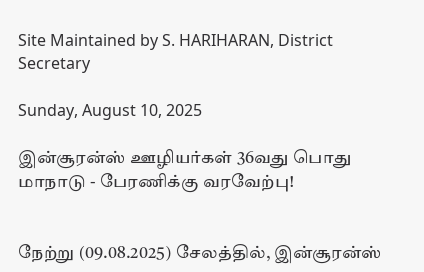Site Maintained by S. HARIHARAN, District Secretary

Sunday, August 10, 2025

இன்சூரன்ஸ் ஊழியர்கள் 36வது பொது மாநாடு - பேரணிக்கு வரவேற்பு!


நேற்று (09.08.2025) சேலத்தில், இன்சூரன்ஸ்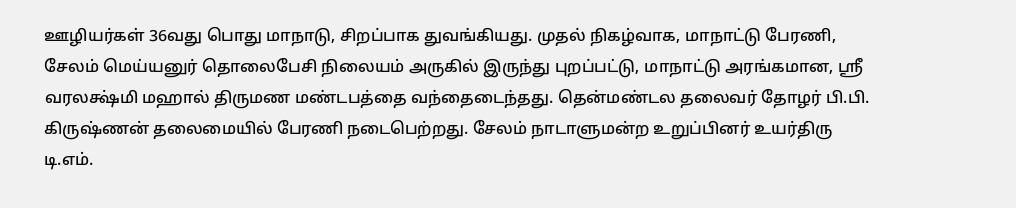ஊழியர்கள் 36வது பொது மாநாடு, சிறப்பாக துவங்கியது. முதல் நிகழ்வாக, மாநாட்டு பேரணி, சேலம் மெய்யனுர் தொலைபேசி நிலையம் அருகில் இருந்து புறப்பட்டு, மாநாட்டு அரங்கமான, ஸ்ரீ வரலக்ஷ்மி மஹால் திருமண மண்டபத்தை வந்தைடைந்தது. தென்மண்டல தலைவர் தோழர் பி.பி. கிருஷ்ணன் தலைமையில் பேரணி நடைபெற்றது. சேலம் நாடாளுமன்ற உறுப்பினர் உயர்திரு டி.எம்.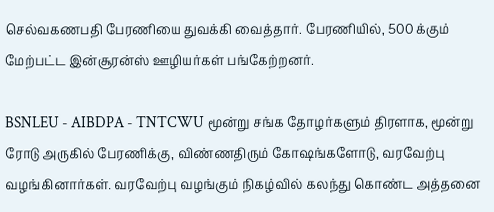செல்வகணபதி பேரணியை துவக்கி வைத்தார். பேரணியில், 500 க்கும் மேற்பட்ட இன்சூரன்ஸ் ஊழியர்கள் பங்கேற்றனர்.

BSNLEU - AIBDPA - TNTCWU மூன்று சங்க தோழர்களும் திரளாக, மூன்று ரோடு அருகில் பேரணிக்கு, விண்ணதிரும் கோஷங்களோடு, வரவேற்பு வழங்கினார்கள். வரவேற்பு வழங்கும் நிகழ்வில் கலந்து கொண்ட அத்தனை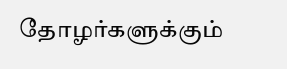தோழர்களுக்கும்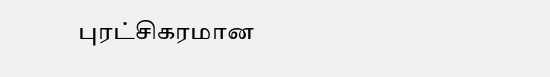புரட்சிகரமான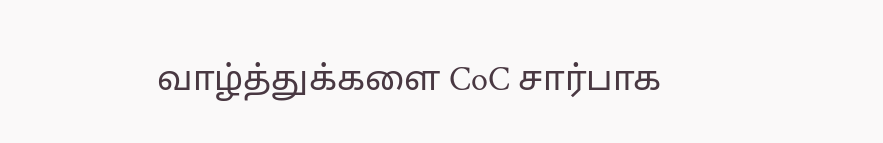வாழ்த்துக்களை CoC சார்பாக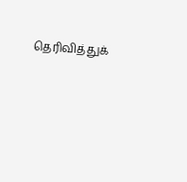தெரிவித்துக்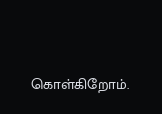கொள்கிறோம்.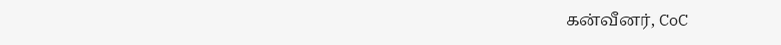கன்வீனர், CoC